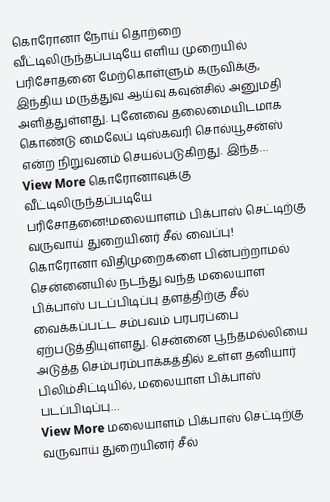கொரோனா நோய் தொற்றை வீட்டிலிருந்தப்படியே எளிய முறையில் பரிசோதனை மேற்கொள்ளும் கருவிக்கு, இந்திய மருத்துவ ஆய்வு கவுன்சில் அனுமதி அளித்துள்ளது. புனேவை தலைமையிடமாக கொண்டு மைலேப் டிஸ்கவரி சொல்யூசன்ஸ் என்ற நிறுவனம் செயல்படுகிறது. இந்த…
View More கொரோனாவுக்கு வீட்டிலிருந்தப்படியே பரிசோதனை!மலையாளம் பிக்பாஸ் செட்டிற்கு வருவாய் துறையினர் சீல் வைப்பு!
கொரோனா விதிமுறைகளை பின்பற்றாமல் சென்னையில் நடந்து வந்த மலையாள பிக்பாஸ் படப்பிடிப்பு தளத்திற்கு சீல் வைக்கப்பட்ட சம்பவம் பரபரப்பை ஏற்படுத்தியுள்ளது. சென்னை பூந்தமல்லியை அடுத்த செம்பரம்பாக்கத்தில் உள்ள தனியார் பிலிம்சிட்டியில், மலையாள பிக்பாஸ் படப்பிடிப்பு…
View More மலையாளம் பிக்பாஸ் செட்டிற்கு வருவாய் துறையினர் சீல்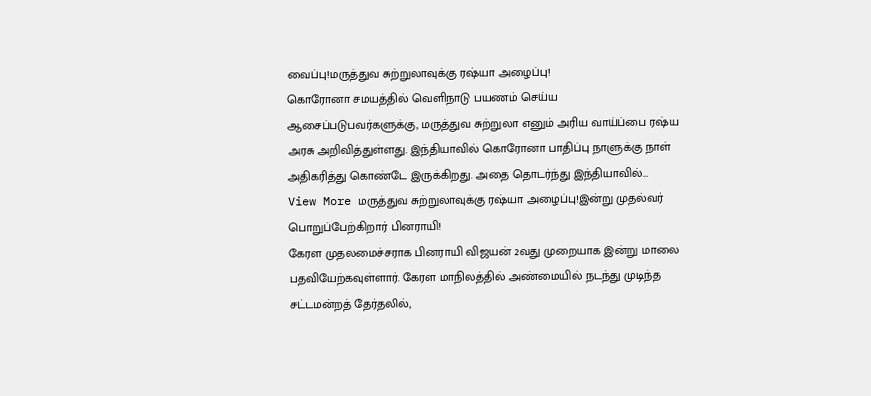வைப்பு!மருத்துவ சுற்றுலாவுக்கு ரஷ்யா அழைப்பு!
கொரோனா சமயத்தில் வெளிநாடு பயணம் செய்ய ஆசைப்படுபவர்களுக்கு, மருத்துவ சுற்றுலா எனும் அரிய வாய்ப்பை ரஷ்ய அரசு அறிவித்துள்ளது. இந்தியாவில் கொரோனா பாதிப்பு நாளுக்கு நாள் அதிகரித்து கொண்டே இருக்கிறது. அதை தொடர்ந்து இந்தியாவில்…
View More மருத்துவ சுற்றுலாவுக்கு ரஷ்யா அழைப்பு!இன்று முதல்வர் பொறுப்பேற்கிறார் பினராயி!
கேரள முதலமைச்சராக பினராயி விஜயன் 2வது முறையாக இன்று மாலை பதவியேற்கவுள்ளார். கேரள மாநிலத்தில் அண்மையில் நடந்து முடிந்த சட்டமன்றத் தேர்தலில்,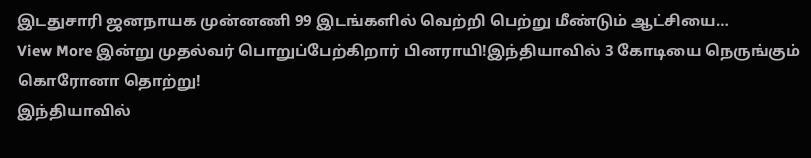இடதுசாரி ஜனநாயக முன்னணி 99 இடங்களில் வெற்றி பெற்று மீண்டும் ஆட்சியை…
View More இன்று முதல்வர் பொறுப்பேற்கிறார் பினராயி!இந்தியாவில் 3 கோடியை நெருங்கும் கொரோனா தொற்று!
இந்தியாவில்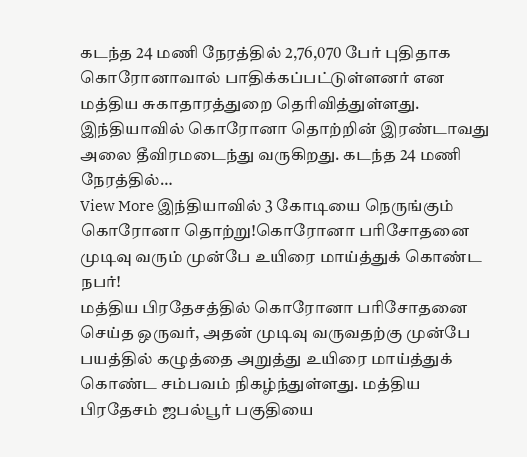கடந்த 24 மணி நேரத்தில் 2,76,070 பேர் புதிதாக கொரோனாவால் பாதிக்கப்பட்டுள்ளனர் என மத்திய சுகாதாரத்துறை தெரிவித்துள்ளது. இந்தியாவில் கொரோனா தொற்றின் இரண்டாவது அலை தீவிரமடைந்து வருகிறது. கடந்த 24 மணி நேரத்தில்…
View More இந்தியாவில் 3 கோடியை நெருங்கும் கொரோனா தொற்று!கொரோனா பரிசோதனை முடிவு வரும் முன்பே உயிரை மாய்த்துக் கொண்ட நபர்!
மத்திய பிரதேசத்தில் கொரோனா பரிசோதனை செய்த ஒருவர், அதன் முடிவு வருவதற்கு முன்பே பயத்தில் கழுத்தை அறுத்து உயிரை மாய்த்துக் கொண்ட சம்பவம் நிகழ்ந்துள்ளது. மத்திய பிரதேசம் ஜபல்பூர் பகுதியை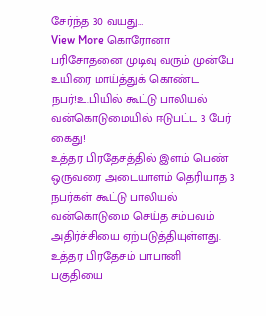சேர்ந்த 30 வயது…
View More கொரோனா பரிசோதனை முடிவு வரும் முன்பே உயிரை மாய்த்துக் கொண்ட நபர்!உ.பியில் கூட்டு பாலியல் வன்கொடுமையில் ஈடுபட்ட 3 பேர் கைது!
உத்தர பிரதேசத்தில் இளம் பெண் ஒருவரை அடையாளம் தெரியாத 3 நபர்கள் கூட்டு பாலியல் வன்கொடுமை செய்த சம்பவம் அதிர்ச்சியை ஏற்படுத்தியுள்ளது. உத்தர பிரதேசம் பாபானி பகுதியை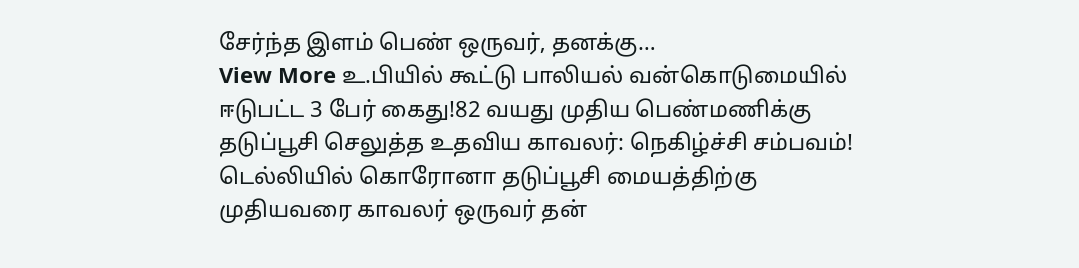சேர்ந்த இளம் பெண் ஒருவர், தனக்கு…
View More உ.பியில் கூட்டு பாலியல் வன்கொடுமையில் ஈடுபட்ட 3 பேர் கைது!82 வயது முதிய பெண்மணிக்கு தடுப்பூசி செலுத்த உதவிய காவலர்: நெகிழ்ச்சி சம்பவம்!
டெல்லியில் கொரோனா தடுப்பூசி மையத்திற்கு முதியவரை காவலர் ஒருவர் தன்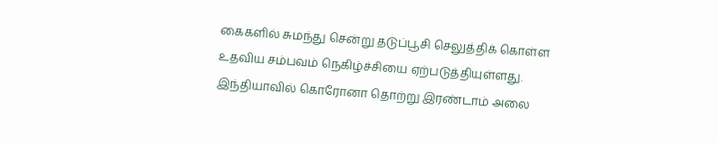கைகளில் சுமந்து சென்று தடுப்பூசி செலுத்திக் கொள்ள உதவிய சம்பவம் நெகிழ்ச்சியை ஏற்படுத்தியுள்ளது. இந்தியாவில் கொரோனா தொற்று இரண்டாம் அலை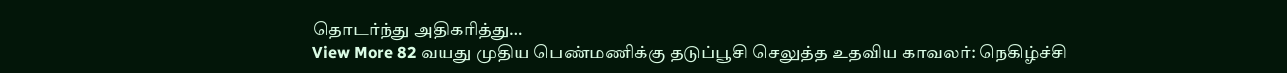தொடர்ந்து அதிகரித்து…
View More 82 வயது முதிய பெண்மணிக்கு தடுப்பூசி செலுத்த உதவிய காவலர்: நெகிழ்ச்சி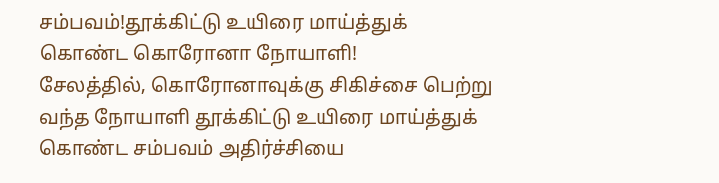சம்பவம்!தூக்கிட்டு உயிரை மாய்த்துக் கொண்ட கொரோனா நோயாளி!
சேலத்தில், கொரோனாவுக்கு சிகிச்சை பெற்று வந்த நோயாளி தூக்கிட்டு உயிரை மாய்த்துக் கொண்ட சம்பவம் அதிர்ச்சியை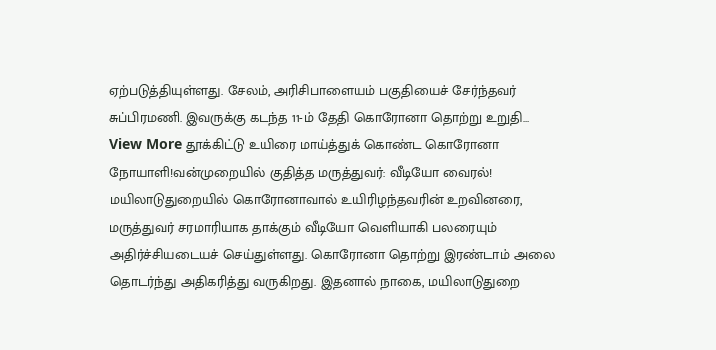ஏற்படுத்தியுள்ளது. சேலம், அரிசிபாளையம் பகுதியைச் சேர்ந்தவர் சுப்பிரமணி. இவருக்கு கடந்த 11-ம் தேதி கொரோனா தொற்று உறுதி…
View More தூக்கிட்டு உயிரை மாய்த்துக் கொண்ட கொரோனா நோயாளி!வன்முறையில் குதித்த மருத்துவர்: வீடியோ வைரல்!
மயிலாடுதுறையில் கொரோனாவால் உயிரிழந்தவரின் உறவினரை, மருத்துவர் சரமாரியாக தாக்கும் வீடியோ வெளியாகி பலரையும் அதிர்ச்சியடையச் செய்துள்ளது. கொரோனா தொற்று இரண்டாம் அலை தொடர்ந்து அதிகரித்து வருகிறது. இதனால் நாகை, மயிலாடுதுறை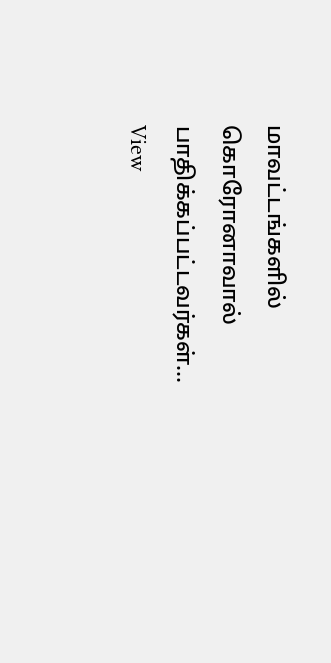மாவட்டங்களில் கொரோனாவால் பாதிக்கப்பட்டவர்கள்…
View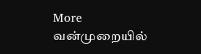More வன்முறையில்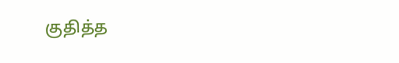குதித்த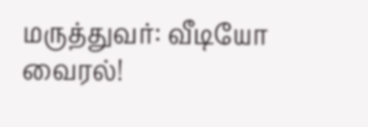மருத்துவர்: வீடியோ வைரல்!